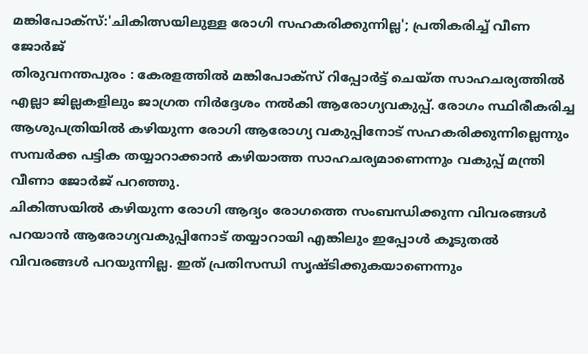മങ്കിപോക്സ്:'ചികിത്സയിലുള്ള രോഗി സഹകരിക്കുന്നില്ല'; പ്രതികരിച്ച് വീണ ജോർജ്
തിരുവനന്തപുരം : കേരളത്തിൽ മങ്കിപോക്സ് റിപ്പോർട്ട് ചെയ്ത സാഹചര്യത്തിൽ എല്ലാ ജില്ലകളിലും ജാഗ്രത നിർദ്ദേശം നൽകി ആരോഗ്യവകുപ്പ്. രോഗം സ്ഥിരീകരിച്ച ആശുപത്രിയിൽ കഴിയുന്ന രോഗി ആരോഗ്യ വകുപ്പിനോട് സഹകരിക്കുന്നില്ലെന്നും സമ്പർക്ക പട്ടിക തയ്യാറാക്കാൻ കഴിയാത്ത സാഹചര്യമാണെന്നും വകുപ്പ് മന്ത്രി വീണാ ജോർജ് പറഞ്ഞു.
ചികിത്സയിൽ കഴിയുന്ന രോഗി ആദ്യം രോഗത്തെ സംബന്ധിക്കുന്ന വിവരങ്ങൾ പറയാൻ ആരോഗ്യവകുപ്പിനോട് തയ്യാറായി എങ്കിലും ഇപ്പോൾ കൂടുതൽ വിവരങ്ങൾ പറയുന്നില്ല. ഇത് പ്രതിസന്ധി സൃഷ്ടിക്കുകയാണെന്നും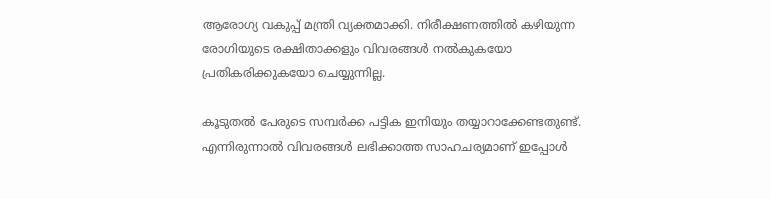ആരോഗ്യ വകുപ്പ് മന്ത്രി വ്യക്തമാക്കി. നിരീക്ഷണത്തിൽ കഴിയുന്ന രോഗിയുടെ രക്ഷിതാക്കളും വിവരങ്ങൾ നൽകുകയോ പ്രതികരിക്കുകയോ ചെയ്യുന്നില്ല.

കൂടുതൽ പേരുടെ സമ്പർക്ക പട്ടിക ഇനിയും തയ്യാറാക്കേണ്ടതുണ്ട്. എന്നിരുന്നാൽ വിവരങ്ങൾ ലഭിക്കാത്ത സാഹചര്യമാണ് ഇപ്പോൾ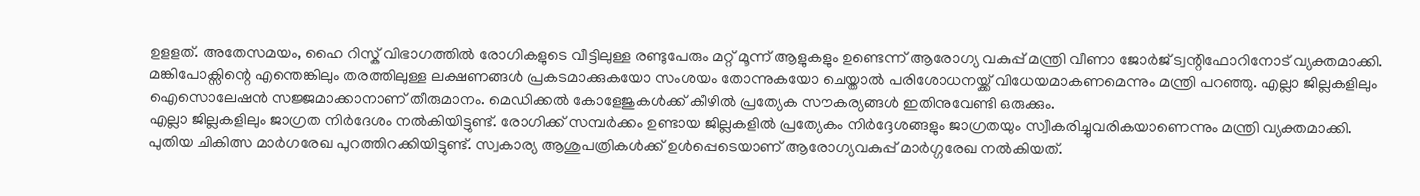ഉളളത്. അതേസമയം, ഹൈ റിസ്ക് വിഭാഗത്തിൽ രോഗികളുടെ വീട്ടിലുള്ള രണ്ടുപേരും മറ്റ് മൂന്ന് ആളുകളും ഉണ്ടെന്ന് ആരോഗ്യ വകുപ്പ് മന്ത്രി വീണാ ജോർജ് ട്വന്റിഫോറിനോട് വ്യക്തമാക്കി.
മങ്കിപോക്സിന്റെ എന്തെങ്കിലും തരത്തിലുള്ള ലക്ഷണങ്ങൾ പ്രകടമാക്കുകയോ സംശയം തോന്നുകയോ ചെയ്താൽ പരിശോധനയ്ക്ക് വിധേയമാകണമെന്നും മന്ത്രി പറഞ്ഞു. എല്ലാ ജില്ലകളിലും ഐസൊലേഷൻ സജ്ജമാക്കാനാണ് തീരുമാനം. മെഡിക്കൽ കോളേജുകൾക്ക് കീഴിൽ പ്രത്യേക സൗകര്യങ്ങൾ ഇതിനുവേണ്ടി ഒരുക്കും.
എല്ലാ ജില്ലകളിലും ജാഗ്രത നിർദേശം നൽകിയിട്ടുണ്ട്. രോഗിക്ക് സമ്പർക്കം ഉണ്ടായ ജില്ലകളിൽ പ്രത്യേകം നിർദ്ദേശങ്ങളും ജാഗ്രതയും സ്വീകരിച്ചുവരികയാണെന്നും മന്ത്രി വ്യക്തമാക്കി. പുതിയ ചികിത്സ മാർഗരേഖ പുറത്തിറക്കിയിട്ടുണ്ട്. സ്വകാര്യ ആശുപത്രികൾക്ക് ഉൾപ്പെടെയാണ് ആരോഗ്യവകുപ്പ് മാർഗ്ഗരേഖ നൽകിയത്.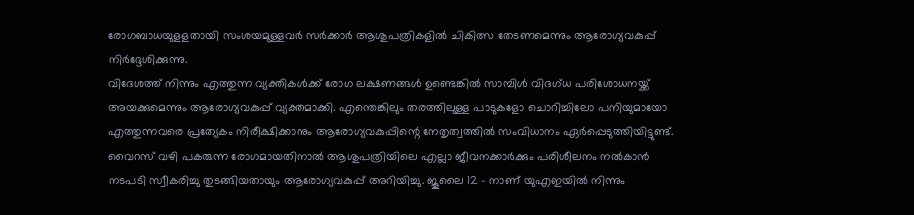രോഗബാധയുളളതായി സംശയമുള്ളവർ സർക്കാർ ആശുപത്രികളിൽ ചികിത്സ തേടണമെന്നും ആരോഗ്യവകുപ്പ് നിർദ്ദേശിക്കുന്നു.
വിദേശത്ത് നിന്നും എത്തുന്ന വ്യക്തികൾക്ക് രോഗ ലക്ഷണങ്ങൾ ഉണ്ടെങ്കിൽ സാമ്പിൾ വിദഗ്ധ പരിശോധനയ്ക്ക് അയക്കുമെന്നും ആരോഗ്യവകുപ്പ് വ്യക്തമാക്കി. എന്തെങ്കിലും തരത്തിലുള്ള പാടുകളോ ചൊറിച്ചിലോ പനിയുമായോ എത്തുന്നവരെ പ്രത്യേകം നിരീക്ഷിക്കാനും ആരോഗ്യവകുപ്പിന്റെ നേതൃത്വത്തിൽ സംവിധാനം ഏർപ്പെടുത്തിയിട്ടുണ്ട്.
വൈറസ് വഴി പകരുന്ന രോഗമായതിനാൽ ആശുപത്രിയിലെ എല്ലാ ജീവനക്കാർക്കും പരിശീലനം നൽകാൻ നടപടി സ്വീകരിച്ചു തുടങ്ങിയതായും ആരോഗ്യവകുപ്പ് അറിയിച്ചു. ജൂലൈ 12 - നാണ് യുഎഇയിൽ നിന്നും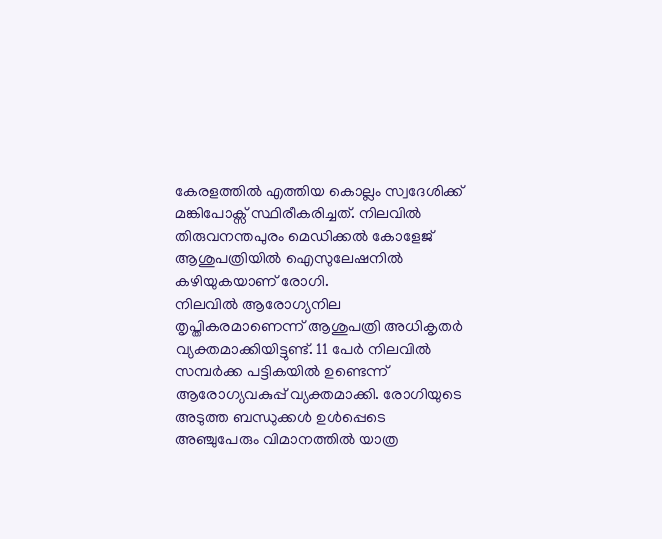കേരളത്തിൽ എത്തിയ കൊല്ലം സ്വദേശിക്ക് മങ്കിപോക്സ് സ്ഥിരീകരിച്ചത്. നിലവിൽ തിരുവനന്തപുരം മെഡിക്കൽ കോളേജ് ആശുപത്രിയിൽ ഐസുലേഷനിൽ കഴിയുകയാണ് രോഗി.
നിലവിൽ ആരോഗ്യനില തൃപ്തികരമാണെന്ന് ആശുപത്രി അധികൃതർ വ്യക്തമാക്കിയിട്ടുണ്ട്. 11 പേർ നിലവിൽ സമ്പർക്ക പട്ടികയിൽ ഉണ്ടെന്ന് ആരോഗ്യവകുപ്പ് വ്യക്തമാക്കി. രോഗിയുടെ അടുത്ത ബന്ധുക്കൾ ഉൾപ്പെടെ അഞ്ചുപേരും വിമാനത്തിൽ യാത്ര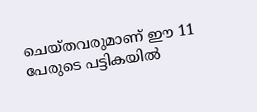ചെയ്തവരുമാണ് ഈ 11 പേരുടെ പട്ടികയിൽ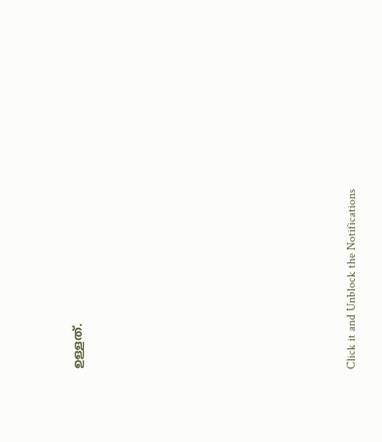ഉള്ളത്.












Click it and Unblock the Notifications